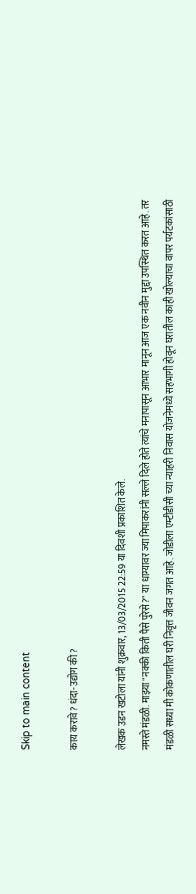Skip to main content

काय करावे? धंदा-उद्योग की?

लेखक उडन खटोला यांनी शुक्रवार, 13/03/2015 22:59 या दिवशी प्रकाशित केले.
नमस्ते मंडळी. माझ्या "नक्की किती पैसे पुरेसे?" या धाग्यावर ज्या मिपाकरांनी सल्ले दिले होते त्यांचे मनापासून आभार मानून आज एक नवीन मुद्दा उपस्थित करत आहे. तर मंडळी सध्या मी कोकणातील घरी निवृत्त जीवन जगत आहे. जोडीला एम्टीडीसी च्या न्याहरी निवास योजनेमध्ये सहभागी होवून घरातील काही खोल्याचा वापर पर्यटकांसाठी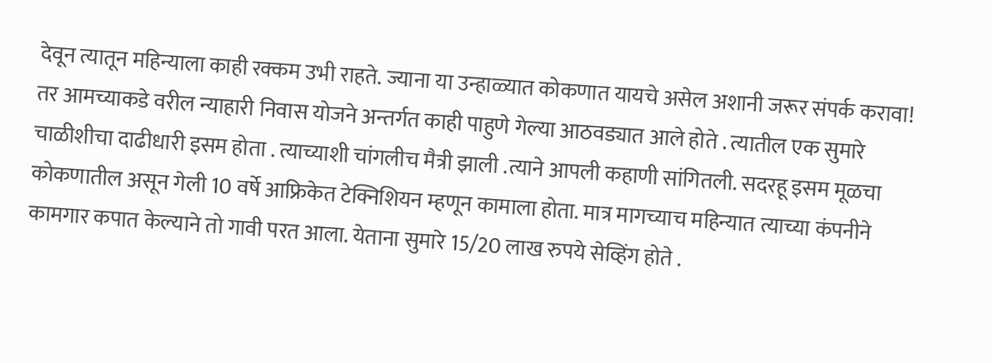देवून त्यातून महिन्याला काही रक्कम उभी राहते. ज्याना या उन्हाळ्यात कोकणात यायचे असेल अशानी जरूर संपर्क करावा! तर आमच्याकडे वरील न्याहारी निवास योजने अन्तर्गत काही पाहुणे गेल्या आठवड्यात आले होते . त्यातील एक सुमारे चाळीशीचा दाढीधारी इसम होता . त्याच्याशी चांगलीच मैत्री झाली .त्याने आपली कहाणी सांगितली. सदरहू इसम मूळचा कोकणातील असून गेली 10 वर्षे आफ्रिकेत टेक्निशियन म्हणून कामाला होता. मात्र मागच्याच महिन्यात त्याच्या कंपनीने कामगार कपात केल्याने तो गावी परत आला. येताना सुमारे 15/20 लाख रुपये सेव्हिंग होते .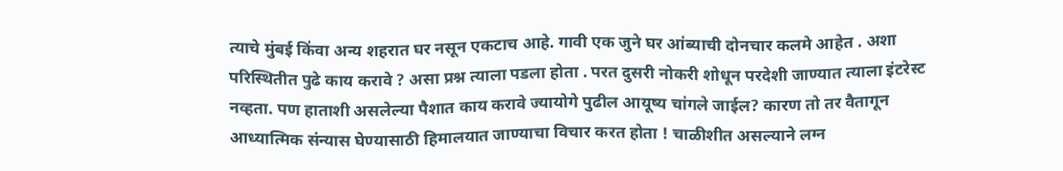त्याचे मुंबई किंवा अन्य शहरात घर नसून एकटाच आहे. गावी एक जुने घर आंब्याची दोनचार कलमे आहेत . अशा परिस्थितीत पुढे काय करावे ? असा प्रश्न त्याला पडला होता . परत दुसरी नोकरी शोधून परदेशी जाण्यात त्याला इंटरेस्ट नव्हता. पण हाताशी असलेल्या पैशात काय करावे ज्यायोगे पुढील आयूष्य चांगले जाईल? कारण तो तर वैतागून आध्यात्मिक संन्यास घेण्यासाठी हिमालयात जाण्याचा विचार करत होता ! चाळीशीत असल्याने लग्न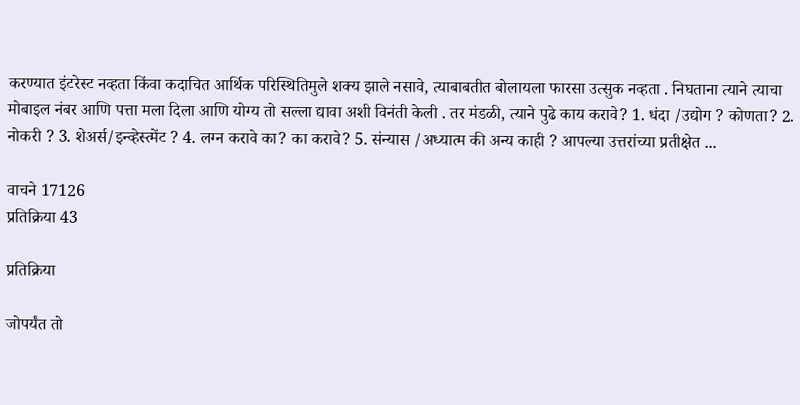करण्यात इंटरेस्ट नव्हता किंवा कदाचित आर्थिक परिस्थितिमुले शक्य झाले नसावे, त्याबाबतीत बोलायला फारसा उत्सुक नव्हता . निघताना त्याने त्याचा मोबाइल नंबर आणि पत्ता मला दिला आणि योग्य तो सल्ला द्यावा अशी विनंती केली . तर मंडळी, त्याने पुढे काय करावे? 1. धंदा /उद्योग ? कोणता? 2. नोकरी ? 3. शेअर्स/इन्व्हेस्त्मेंट ? 4. लग्न करावे का? का करावे? 5. संन्यास /अध्यात्म की अन्य काही ? आपल्या उत्तरांच्या प्रतीक्षेत ...

वाचने 17126
प्रतिक्रिया 43

प्रतिक्रिया

जोपर्यंत तो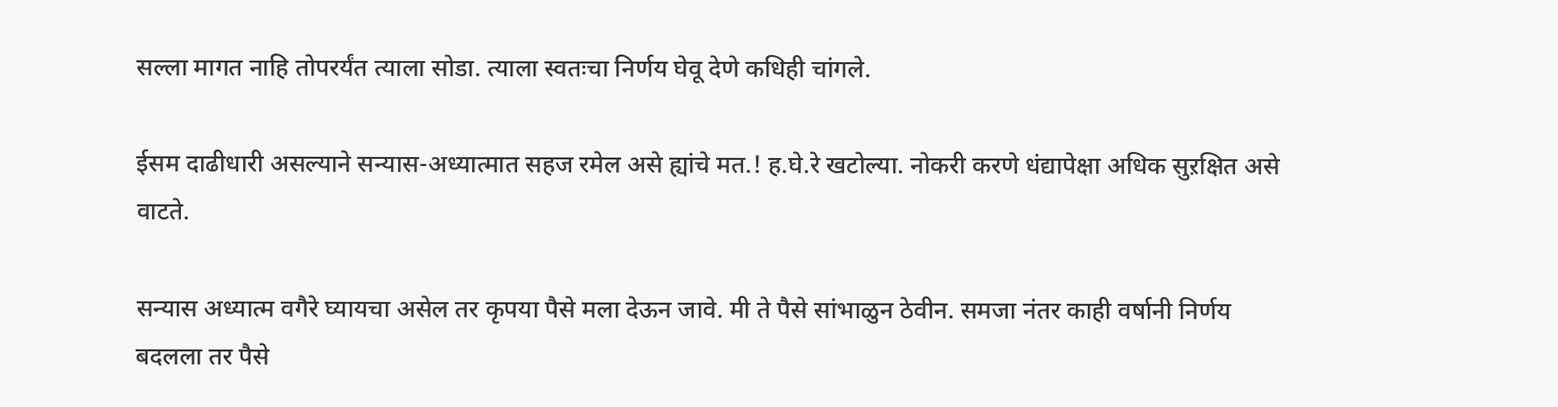सल्ला मागत नाहि तोपरर्यंत त्याला सोडा. त्याला स्वतःचा निर्णय घेवू देणे कधिही चांगले.

ईसम दाढीधारी असल्याने सन्यास-अध्यात्मात सहज रमेल असे ह्यांचे मत.! ह.घे.रे खटोल्या. नोकरी करणे धंद्यापेक्षा अधिक सुऱक्षित असे वाटते.

सन्यास अध्यात्म वगैरे घ्यायचा असेल तर कृपया पैसे मला देऊन जावे. मी ते पैसे सांभाळुन ठेवीन. समजा नंतर काही वर्षानी निर्णय बदलला तर पैसे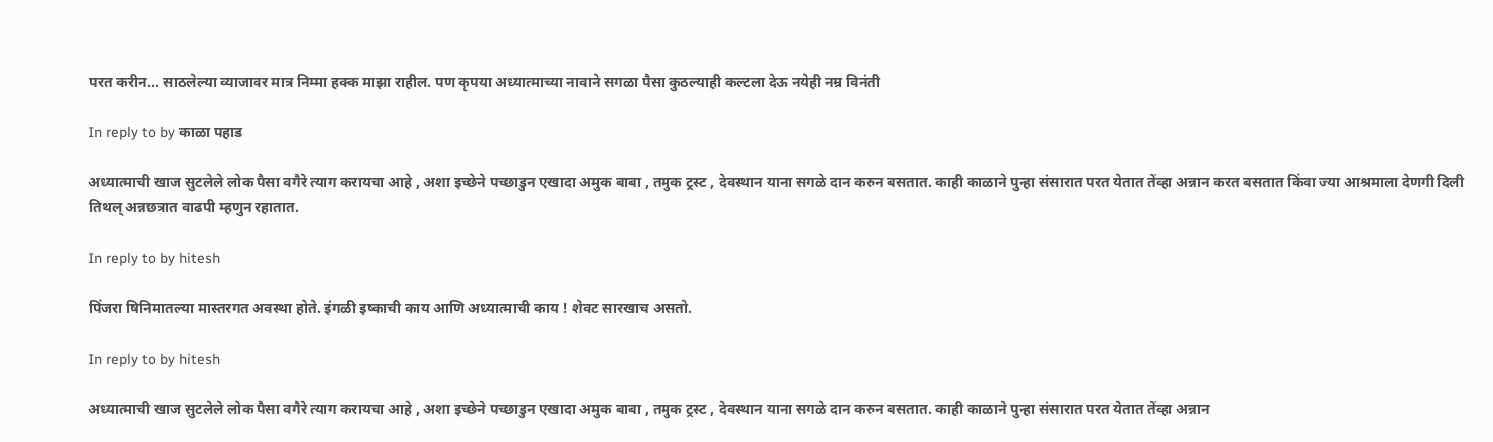परत करीन... साठलेल्या व्याजावर मात्र निम्मा हक्क माझा राहील. पण कृपया अध्यात्माच्या नावाने सगळा पैसा कुठल्याही कल्टला देऊ नयेही नम्र विनंती

In reply to by काळा पहाड

अध्यात्माची खाज सुटलेले लोक पैसा वगैरे त्याग करायचा आहे , अशा इच्छेने पच्छाडुन एखादा अमुक बाबा , तमुक ट्रस्ट , देवस्थान याना सगळे दान करुन बसतात. काही काळाने पुन्हा संसारात परत येतात तेंव्हा अन्नान करत बसतात किंवा ज्या आश्रमाला देणगी दिली तिथल् अन्नछत्रात वाढपी म्हणुन रहातात.

In reply to by hitesh

पिंजरा षिनिमातल्या मास्तरगत अवस्था होते. इंगळी इष्काची काय आणि अध्यात्माची काय ! शेवट सारखाच असतो.

In reply to by hitesh

अध्यात्माची खाज सुटलेले लोक पैसा वगैरे त्याग करायचा आहे , अशा इच्छेने पच्छाडुन एखादा अमुक बाबा , तमुक ट्रस्ट , देवस्थान याना सगळे दान करुन बसतात. काही काळाने पुन्हा संसारात परत येतात तेंव्हा अन्नान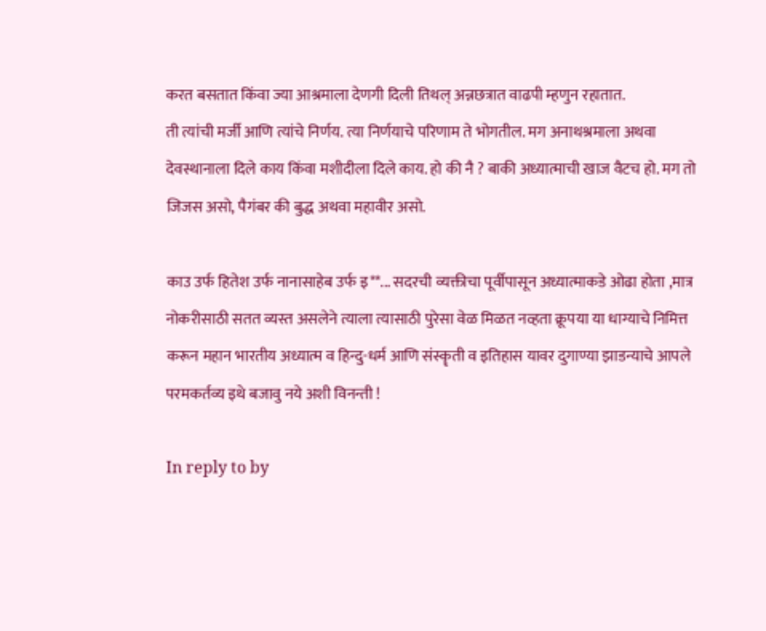करत बसतात किंवा ज्या आश्रमाला देणगी दिली तिथल् अन्नछत्रात वाढपी म्हणुन रहातात.
ती त्यांची मर्जी आणि त्यांचे निर्णय. त्या निर्णयाचे परिणाम ते भोगतील. मग अनाथश्रमाला अथवा देवस्थानाला दिले काय किंवा मशीदीला दिले काय. हो की नै ? बाकी अध्यात्माची खाज वैटच हो. मग तो जिजस असो, पैगंबर की बुद्ध अथवा महावीर असो.

काउ उर्फ हितेश उर्फ नानासाहेब उर्फ इ**... सदरची व्यक्तीचा पूर्वीपासून अध्यात्माकडे ओढा होता ,मात्र नोकरीसाठी सतत व्यस्त असलेने त्याला त्यासाठी पुरेसा वेळ मिळत नव्हता क्रूपया या धाग्याचे निमित्त करून महान भारतीय अध्यात्म व हिन्दु-धर्म आणि संस्कॄती व इतिहास यावर दुगाण्या झाडन्याचे आपले परमकर्तव्य इथे बजावु नये अशी विनन्ती !

In reply to by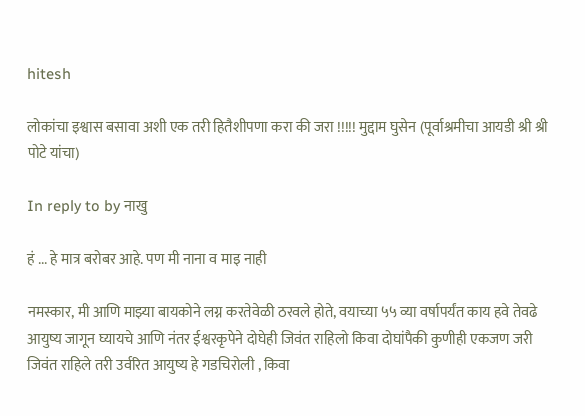hitesh

लोकांचा इश्वास बसावा अशी एक तरी हितैशीपणा करा की जरा !!!!! मुद्दाम घुसेन (पूर्वाश्रमीचा आयडी श्री श्री पोटे यांचा)

In reply to by नाखु

हं ... हे मात्र बरोबर आहे. पण मी नाना व माइ नाही

नमस्कार, मी आणि माझ्या बायकोने लग्न करतेवेळी ठरवले होते, वयाच्या ५५ व्या वर्षापर्यंत काय हवे तेवढे आयुष्य जागून घ्यायचे आणि नंतर ईश्वरकृपेने दोघेही जिवंत राहिलो किवा दोघांपैकी कुणीही एकजण जरी जिवंत राहिले तरी उर्वरित आयुष्य हे गडचिरोली , किवा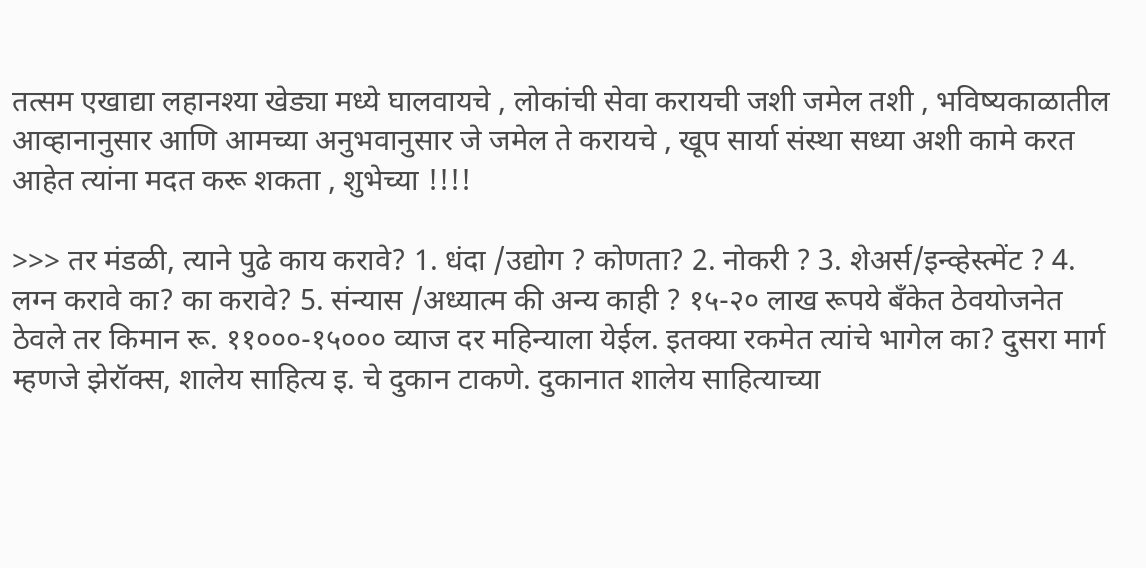तत्सम एखाद्या लहानश्या खेड्या मध्ये घालवायचे , लोकांची सेवा करायची जशी जमेल तशी , भविष्यकाळातील आव्हानानुसार आणि आमच्या अनुभवानुसार जे जमेल ते करायचे , खूप सार्या संस्था सध्या अशी कामे करत आहेत त्यांना मदत करू शकता , शुभेच्या !!!!

>>> तर मंडळी, त्याने पुढे काय करावे? 1. धंदा /उद्योग ? कोणता? 2. नोकरी ? 3. शेअर्स/इन्व्हेस्त्मेंट ? 4. लग्न करावे का? का करावे? 5. संन्यास /अध्यात्म की अन्य काही ? १५-२० लाख रूपये बँकेत ठेवयोजनेत ठेवले तर किमान रू. ११०००-१५००० व्याज दर महिन्याला येईल. इतक्या रकमेत त्यांचे भागेल का? दुसरा मार्ग म्हणजे झेरॉक्स, शालेय साहित्य इ. चे दुकान टाकणे. दुकानात शालेय साहित्याच्या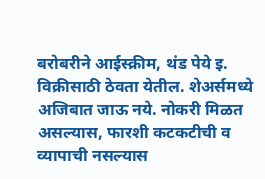बरोबरीने आईस्क्रीम, थंड पेये इ. विक्रीसाठी ठेवता येतील. शेअर्समध्ये अजिबात जाऊ नये. नोकरी मिळत असल्यास, फारशी कटकटीची व व्यापाची नसल्यास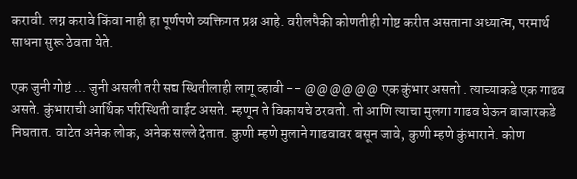करावी. लग्न करावे किंवा नाही हा पूर्णपणे व्यक्तिगत प्रश्न आहे. वरीलपैकी कोणतीही गोष्ट करीत असताना अध्यात्म, परमार्थ साधना सुरू ठेवता येते.

एक जुनी गोष्टं ... जुनी असली तरी सद्य स्थितीलाही लागू व्हावी -- @@@@@@ एक कुंभार असतो . त्याच्याकडे एक गाढव असते. कुंभाराची आर्थिक परिस्थिती वाईट असते. म्हणून ते विकायचे ठरवतो. तो आणि त्याचा मुलगा गाढव घेऊन बाजारकडे निघतात. वाटेत अनेक लोक, अनेक सल्ले देतात. कुणी म्हणे मुलाने गाढवावर बसून जावे, कुणी म्हणे कुंभाराने. कोण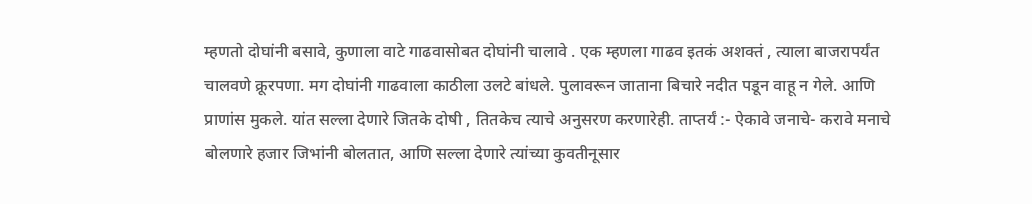म्हणतो दोघांनी बसावे, कुणाला वाटे गाढवासोबत दोघांनी चालावे . एक म्हणला गाढव इतकं अशक्तं , त्याला बाजरापर्यंत चालवणे क्रूरपणा. मग दोघांनी गाढवाला काठीला उलटे बांधले. पुलावरून जाताना बिचारे नदीत पडून वाहू न गेले. आणि प्राणांस मुकले. यांत सल्ला देणारे जितके दोषी , तितकेच त्याचे अनुसरण करणारेही. ताप्तर्यं :- ऐकावे जनाचे- करावे मनाचे बोलणारे हजार जिभांनी बोलतात, आणि सल्ला देणारे त्यांच्या कुवतीनूसार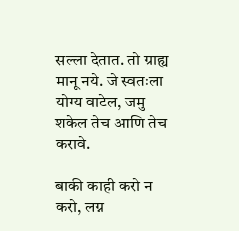सल्ला देतात. तो ग्राह्य मानू नये. जे स्वतःला योग्य वाटेल, जमु शकेल तेच आणि तेच करावे.

बाकी काही करो न करो, लग्न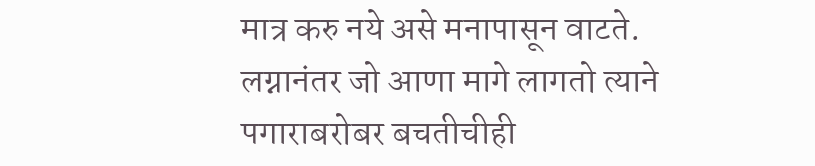मात्र करु नये असे मनापासून वाटते. लग्नानंतर जो आणा मागे लागतो त्याने पगाराबरोबर बचतीचीही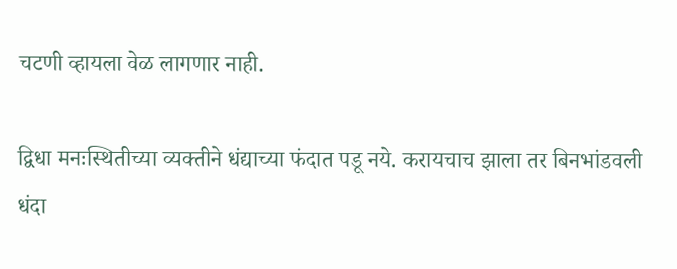चटणी व्हायला वेळ लागणार नाही.

द्विधा मनःस्थितीच्या व्यक्तीने धंद्याच्या फंदात पडू नये. करायचाच झाला तर बिनभांडवली धंदा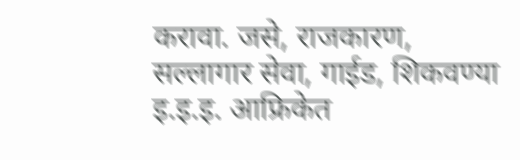करावा. जसे, राजकारण, सल्लागार सेवा, गाईड, शिकवण्या इ.इ.इ. आफ्रिकेत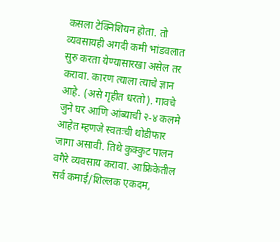कसला टेक्निशियन होता. तो व्यवसायही अगदी कमी भांडवलात सुरु करता येण्यासारखा असेल तर करावा. कारण त्याला त्याचे ज्ञान आहे. (असे गृहीत धरतो). गावचे जुने घर आणि आंब्याची २-४ कलमे आहेत म्हणजे स्वतःची थोडीफार जागा असावी. तिथे कुक्कुट पालन वगैरे व्यवसाय करावा. आफ्रिकेतील सर्व कमाई/शिल्लक एकदम,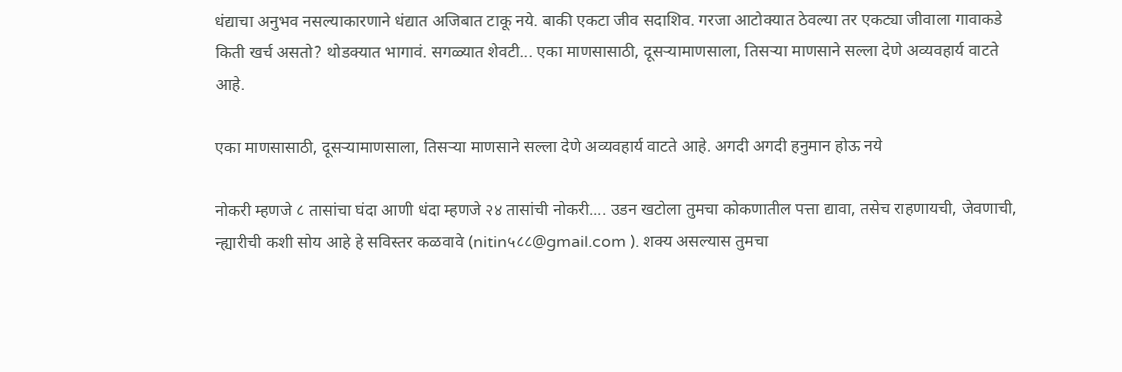धंद्याचा अनुभव नसल्याकारणाने धंद्यात अजिबात टाकू नये. बाकी एकटा जीव सदाशिव. गरजा आटोक्यात ठेवल्या तर एकट्या जीवाला गावाकडे किती खर्च असतो? थोडक्यात भागावं. सगळ्यात शेवटी... एका माणसासाठी, दूसर्‍यामाणसाला, तिसर्‍या माणसाने सल्ला देणे अव्यवहार्य वाटते आहे.

एका माणसासाठी, दूसर्‍यामाणसाला, तिसर्‍या माणसाने सल्ला देणे अव्यवहार्य वाटते आहे. अगदी अगदी हनुमान होऊ नये

नोकरी म्हणजे ८ तासांचा घंदा आणी धंदा म्हणजे २४ तासांची नोकरी.... उडन खटोला तुमचा कोकणातील पत्ता द्यावा, तसेच राहणायची, जेवणाची, न्ह्यारीची कशी सोय आहे हे सविस्तर कळवावे (nitin५८८@gmail.com ). शक्य असल्यास तुमचा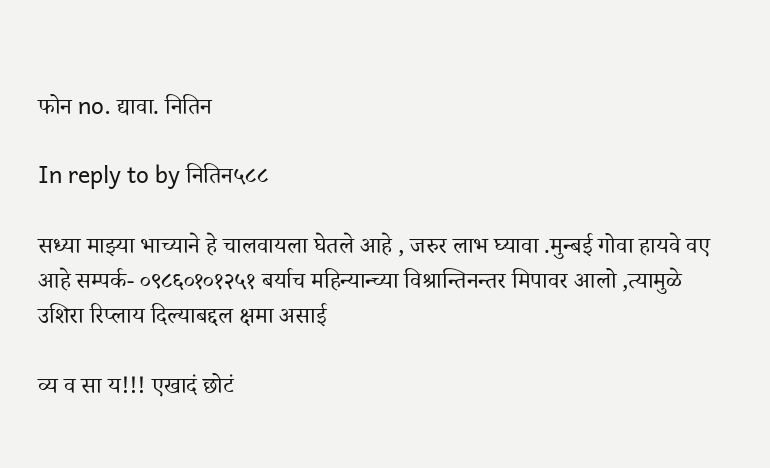फोन no. द्यावा. नितिन

In reply to by नितिन५८८

सध्या माझ्या भाच्याने हे चालवायला घेतले आहे , जरुर लाभ घ्यावा .मुन्बई गोवा हायवे वए आहे सम्पर्क- ०९८६०१०१२५१ बर्याच महिन्यान्च्या विश्रान्तिनन्तर मिपावर आलो ,त्यामुळे उशिरा रिप्लाय दिल्याबद्दल क्षमा असाई

व्य व सा य!!! एखादं छोटं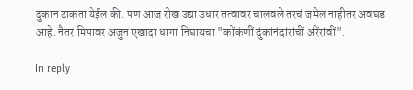दुकान टाकता येईल की. पण आज रोख उद्या उधार तत्वावर चालवले तरचं जमेल नाहीतर अवघड आहे. नैतर मिपावर अजुन एखादा धागा निघायचा "कोंकंणीं दुंकांनंदांरांचीं अंरेंरांवीं".

In reply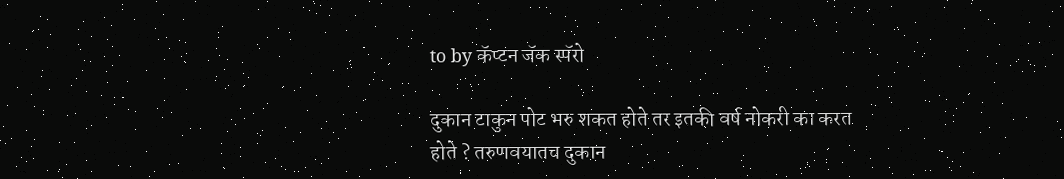to by कॅप्टन जॅक स्पॅरो

दुकान टाकुन पोट भरु शकत होते तर इतकी वर्ष नोकरी का करत होते ? तरुणवयातच दुकान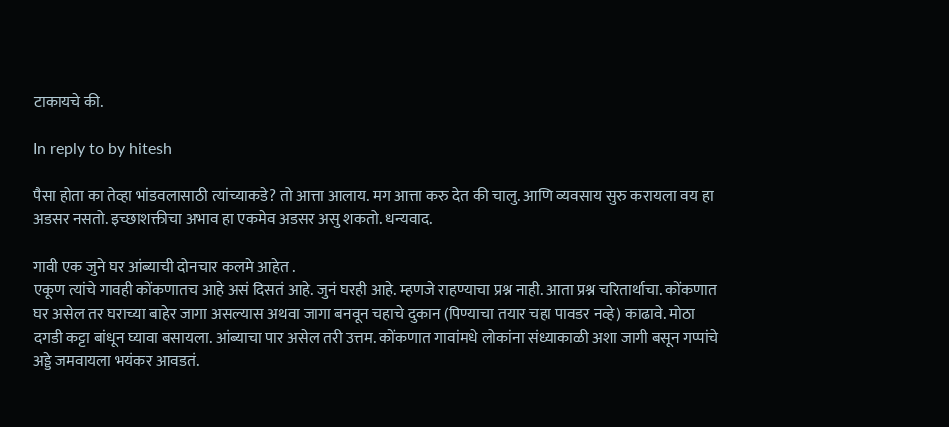टाकायचे की.

In reply to by hitesh

पैसा होता का तेव्हा भांडवलासाठी त्यांच्याकडे? तो आत्ता आलाय. मग आत्ता करु देत की चालु. आणि व्यवसाय सुरु करायला वय हा अडसर नसतो. इच्छाशक्तीचा अभाव हा एकमेव अडसर असु शकतो. धन्यवाद.

गावी एक जुने घर आंब्याची दोनचार कलमे आहेत .
एकूण त्यांचे गावही कोंकणातच आहे असं दिसतं आहे. जुनं घरही आहे. म्हणजे राहण्याचा प्रश्न नाही. आता प्रश्न चरितार्थाचा. कोंकणात घर असेल तर घराच्या बाहेर जागा असल्यास अथवा जागा बनवून चहाचे दुकान (पिण्याचा तयार चहा पावडर नव्हे) काढावे. मोठा दगडी कट्टा बांधून घ्यावा बसायला. आंब्याचा पार असेल तरी उत्तम. कोंकणात गावांमधे लोकांना संध्याकाळी अशा जागी बसून गप्पांचे अड्डे जमवायला भयंकर आवडतं.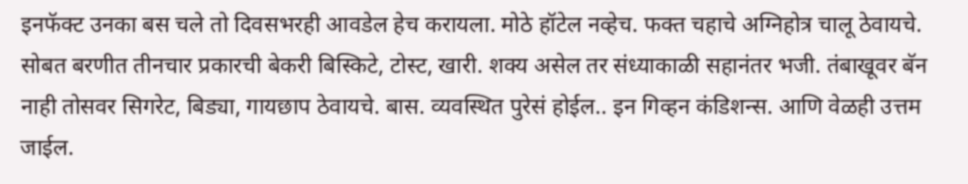इनफॅक्ट उनका बस चले तो दिवसभरही आवडेल हेच करायला. मोठे हॉटेल नव्हेच. फक्त चहाचे अग्निहोत्र चालू ठेवायचे. सोबत बरणीत तीनचार प्रकारची बेकरी बिस्किटे, टोस्ट, खारी. शक्य असेल तर संध्याकाळी सहानंतर भजी. तंबाखूवर बॅन नाही तोसवर सिगरेट, बिड्या, गायछाप ठेवायचे. बास. व्यवस्थित पुरेसं होईल.. इन गिव्हन कंडिशन्स. आणि वेळही उत्तम जाईल.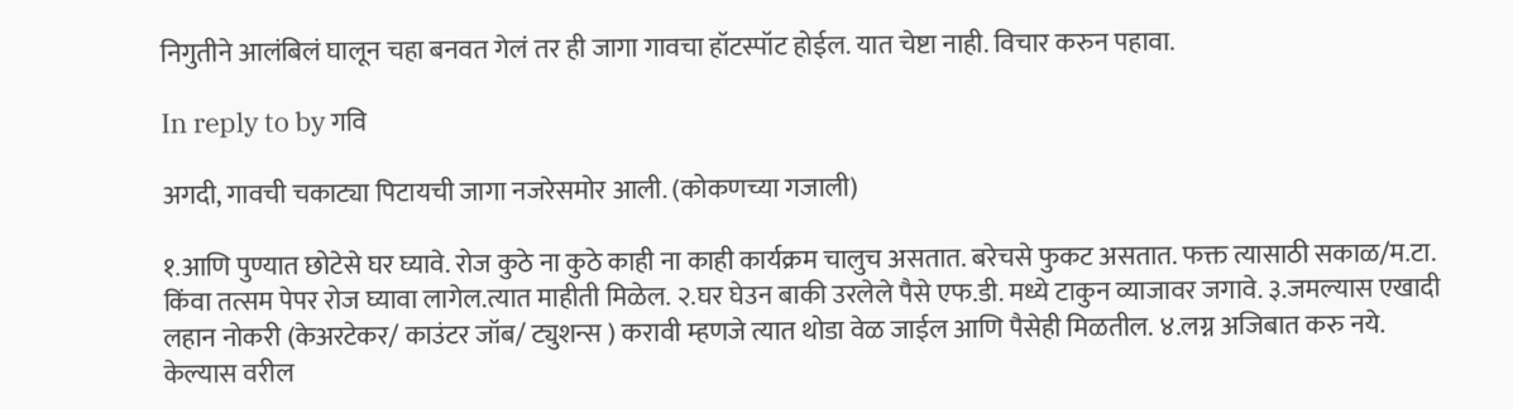निगुतीने आलंबिलं घालून चहा बनवत गेलं तर ही जागा गावचा हॉटस्पॉट होईल. यात चेष्टा नाही. विचार करुन पहावा.

In reply to by गवि

अगदी, गावची चकाट्या पिटायची जागा नजरेसमोर आली. (कोकणच्या गजाली)

१.आणि पुण्यात छोटेसे घर घ्यावे. रोज कुठे ना कुठे काही ना काही कार्यक्रम चालुच असतात. बरेचसे फुकट असतात. फक्त त्यासाठी सकाळ/म.टा. किंवा तत्सम पेपर रोज घ्यावा लागेल.त्यात माहीती मिळेल. २.घर घेउन बाकी उरलेले पैसे एफ.डी. मध्ये टाकुन व्याजावर जगावे. ३.जमल्यास एखादी लहान नोकरी (केअरटेकर/ काउंटर जॉब/ ट्युशन्स ) करावी म्हणजे त्यात थोडा वेळ जाईल आणि पैसेही मिळतील. ४.लग्न अजिबात करु नये. केल्यास वरील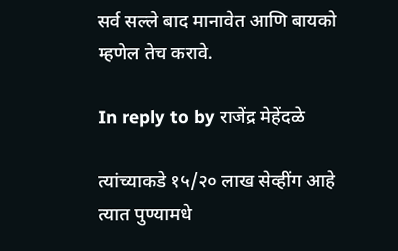सर्व सल्ले बाद मानावेत आणि बायको म्हणेल तेच करावे.

In reply to by राजेंद्र मेहेंदळे

त्यांच्याकडे १५/२० लाख सेव्हींग आहे त्यात पुण्यामधे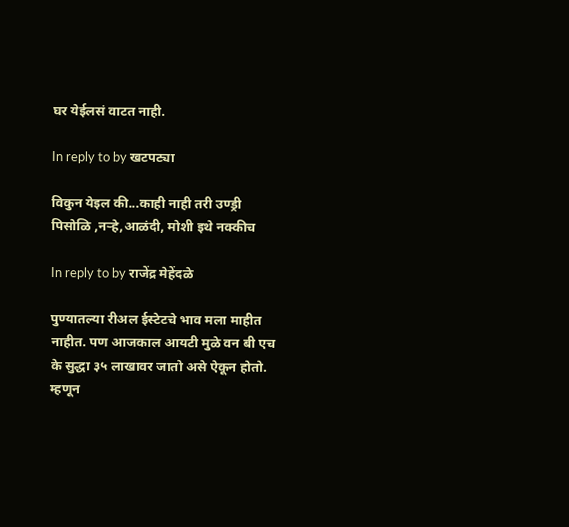घर येईलसं वाटत नाही.

In reply to by खटपट्या

विकुन येइल की...काही नाही तरी उण्ड्री पिसोळि ,नर्‍हे,आळंदी, मोशी इथे नक्कीच

In reply to by राजेंद्र मेहेंदळे

पुण्यातल्या रीअल ईस्टेटचे भाव मला माहीत नाहीत. पण आजकाल आयटी मुळे वन बी एच के सुद्धा ३५ लाखावर जातो असे ऐकून होतो. म्हणून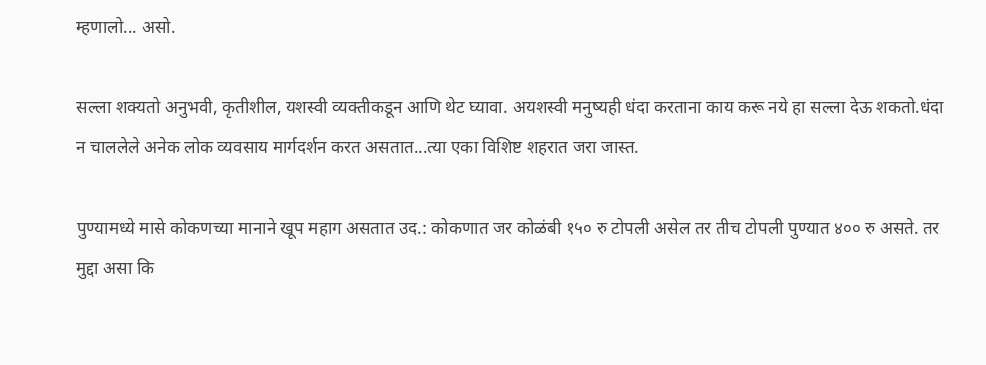म्हणालो... असो.

सल्ला शक्यतो अनुभवी, कृतीशील, यशस्वी व्यक्तीकडून आणि थेट घ्यावा. अयशस्वी मनुष्यही धंदा करताना काय करू नये हा सल्ला देऊ शकतो.धंदा न चाललेले अनेक लोक व्यवसाय मार्गदर्शन करत असतात...त्या एका विशिष्ट शहरात जरा जास्त.

पुण्यामध्ये मासे कोकणच्या मानाने खूप महाग असतात उद.: कोकणात जर कोळंबी १५० रु टोपली असेल तर तीच टोपली पुण्यात ४०० रु असते. तर मुद्दा असा कि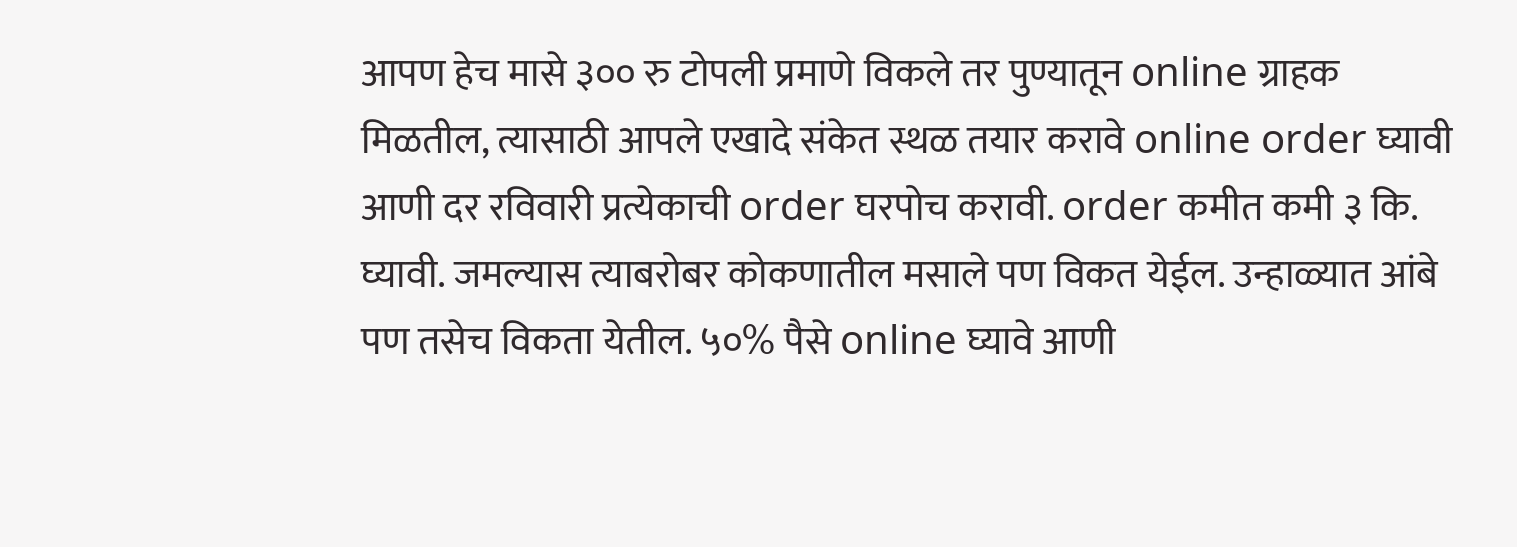आपण हेच मासे ३०० रु टोपली प्रमाणे विकले तर पुण्यातून online ग्राहक मिळतील, त्यासाठी आपले एखादे संकेत स्थळ तयार करावे online order घ्यावी आणी दर रविवारी प्रत्येकाची order घरपोच करावी. order कमीत कमी ३ कि. घ्यावी. जमल्यास त्याबरोबर कोकणातील मसाले पण विकत येईल. उन्हाळ्यात आंबे पण तसेच विकता येतील. ५०% पैसे online घ्यावे आणी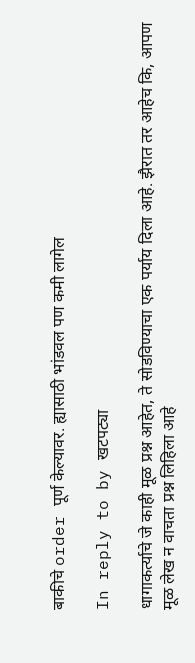बाकीचे order पूर्ण केल्यावर. ह्यासाठी भांडवल पण कमी लागेल

In reply to by खटपट्या

धागाकर्त्याचे जे काही मूळ प्रश्न आहेत, ते सोडविण्याचा एक पर्याय दिला आहे. झैरात तर आहेच कि, आपण मूळ लेख न वाचता प्रश्न लिहिला आहे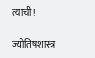त्याची!

ज्योतिषशास्त्र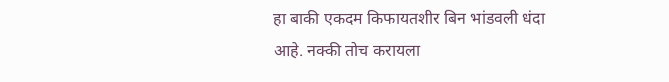हा बाकी एकदम किफायतशीर बिन भांडवली धंदा आहे. नक्की तोच करायला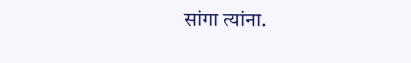सांगा त्यांना.